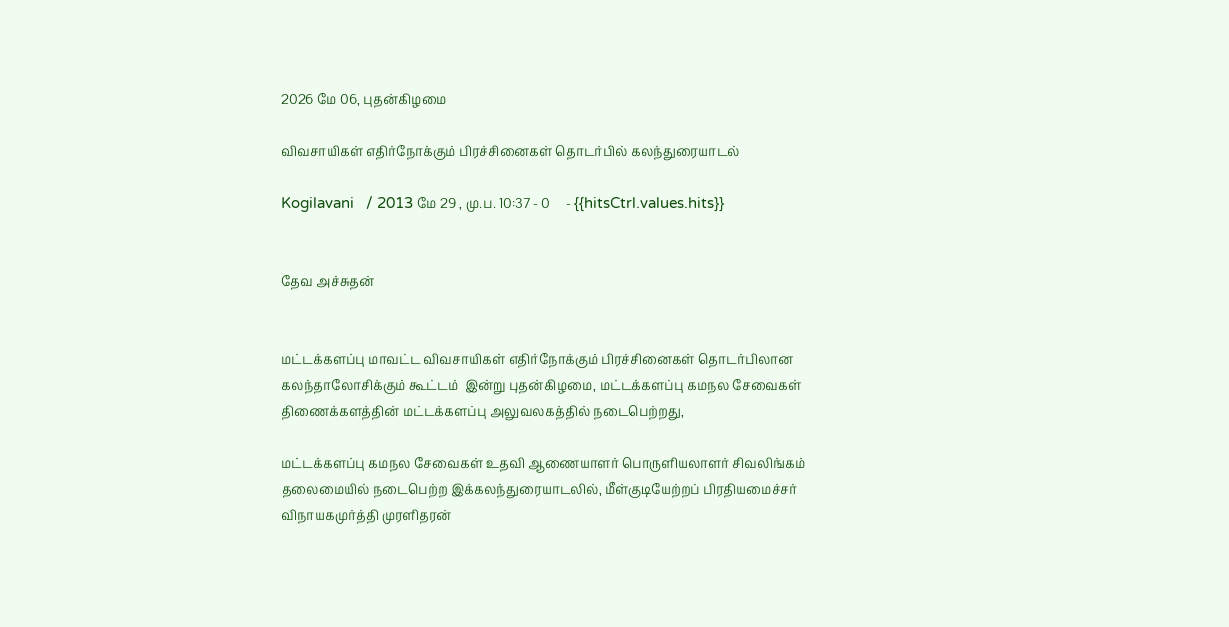2026 மே 06, புதன்கிழமை

விவசாயிகள் எதிர்நோக்கும் பிரச்சினைகள் தொடர்பில் கலந்துரையாடல்

Kogilavani   / 2013 மே 29 , மு.ப. 10:37 - 0     - {{hitsCtrl.values.hits}}


தேவ அச்சுதன்


மட்டக்களப்பு மாவட்ட விவசாயிகள் எதிர்நோக்கும் பிரச்சினைகள் தொடர்பிலான கலந்தாலோசிக்கும் கூட்டம்  இன்று புதன்கிழமை, மட்டக்களப்பு கமநல சேவைகள் திணைக்களத்தின் மட்டக்களப்பு அலுவலகத்தில் நடைபெற்றது,

மட்டக்களப்பு கமநல சேவைகள் உதவி ஆணையாளர் பொருளியலாளர் சிவலிங்கம் தலைமையில் நடைபெற்ற இக்கலந்துரையாடலில், மீள்குடியேற்றப் பிரதியமைச்சர் விநாயகமுர்த்தி முரளிதரன்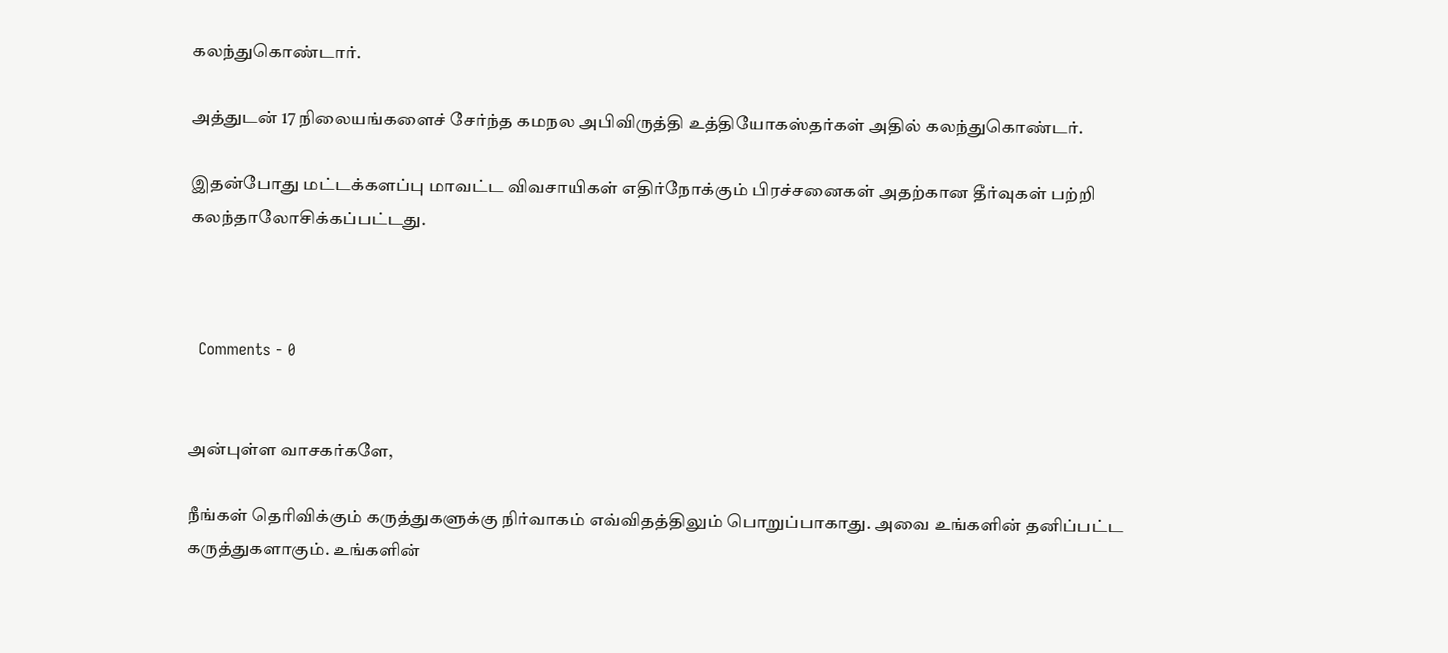கலந்துகொண்டார்.

அத்துடன் 17 நிலையங்களைச் சேர்ந்த கமநல அபிவிருத்தி உத்தியோகஸ்தர்கள் அதில் கலந்துகொண்டர்.

இதன்போது மட்டக்களப்பு மாவட்ட விவசாயிகள் எதிர்நோக்கும் பிரச்சனைகள் அதற்கான தீர்வுகள் பற்றி கலந்தாலோசிக்கப்பட்டது.



  Comments - 0


அன்புள்ள வாசகர்களே,

நீங்கள் தெரிவிக்கும் கருத்துகளுக்கு நிர்வாகம் எவ்விதத்திலும் பொறுப்பாகாது. அவை உங்களின் தனிப்பட்ட கருத்துகளாகும். உங்களின்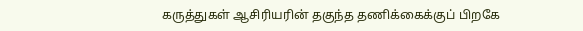கருத்துகள் ஆசிரியரின் தகுந்த தணிக்கைக்குப் பிறகே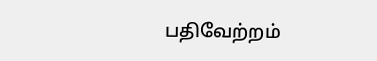பதிவேற்றம்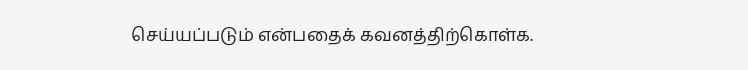செய்யப்படும் என்பதைக் கவனத்திற்கொள்க.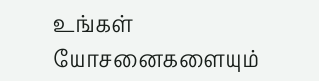உங்கள் யோசனைகளையும்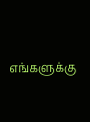எங்களுக்கு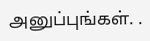அனுப்புங்கள். .